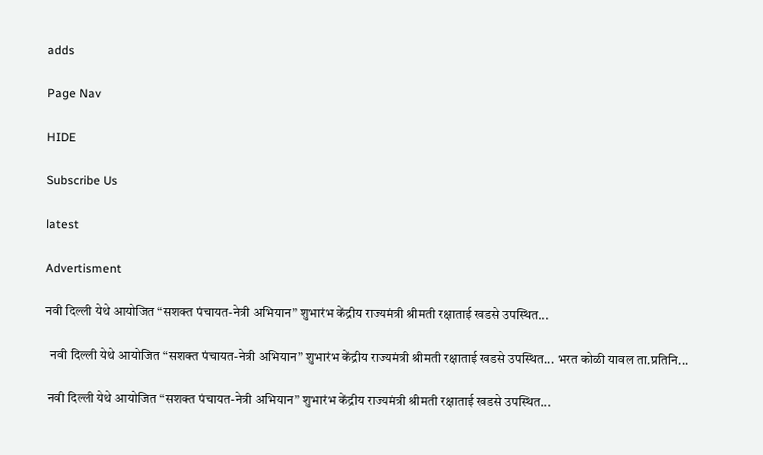adds

Page Nav

HIDE

Subscribe Us

latest

Advertisment

नवी दिल्ली येथे आयोजित “सशक्त पंचायत-नेत्री अभियान” शुभारंभ केंद्रीय राज्यमंत्री श्रीमती रक्षाताई खडसे उपस्थित...

  नवी दिल्ली येथे आयोजित “सशक्त पंचायत-नेत्री अभियान” शुभारंभ केंद्रीय राज्यमंत्री श्रीमती रक्षाताई खडसे उपस्थित... भरत कोळी यावल ता.प्रतिनि...

 नवी दिल्ली येथे आयोजित “सशक्त पंचायत-नेत्री अभियान” शुभारंभ केंद्रीय राज्यमंत्री श्रीमती रक्षाताई खडसे उपस्थित...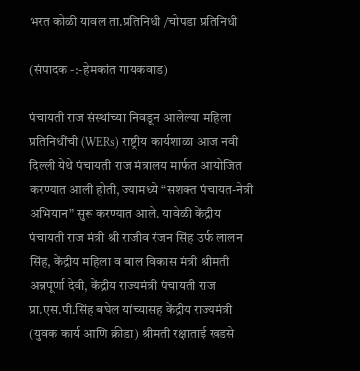भरत कोळी यावल ता.प्रतिनिधी /चोपडा प्रतिनिधी

(संपादक -:-हेमकांत गायकवाड)

पंचायती राज संस्थांच्या निवडून आलेल्या महिला प्रतिनिधींची (WERs) राष्ट्रीय कार्यशाळा आज नवी दिल्ली येथे पंचायती राज मंत्रालय मार्फत आयोजित करण्यात आली होती, ज्यामध्ये “सशक्त पंचायत-नेत्री अभियान” सुरू करण्यात आले. यावेळी केंद्रीय पंचायती राज मंत्री श्री राजीव रंजन सिंह उर्फ लालन सिंह, केंद्रीय महिला व बाल विकास मंत्री श्रीमती अन्नपूर्णा देवी, केंद्रीय राज्यमंत्री पंचायती राज प्रा.एस.पी.सिंह बघेल यांच्यासह केंद्रीय राज्यमंत्री (युवक कार्य आणि क्रीडा) श्रीमती रक्षाताई खडसे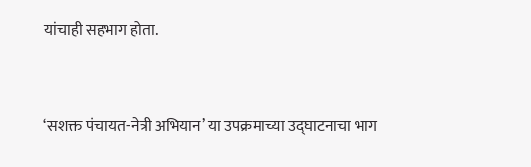यांचाही सहभाग होता.


‘सशक्त पंचायत-नेत्री अभियान’ या उपक्रमाच्या उद्घाटनाचा भाग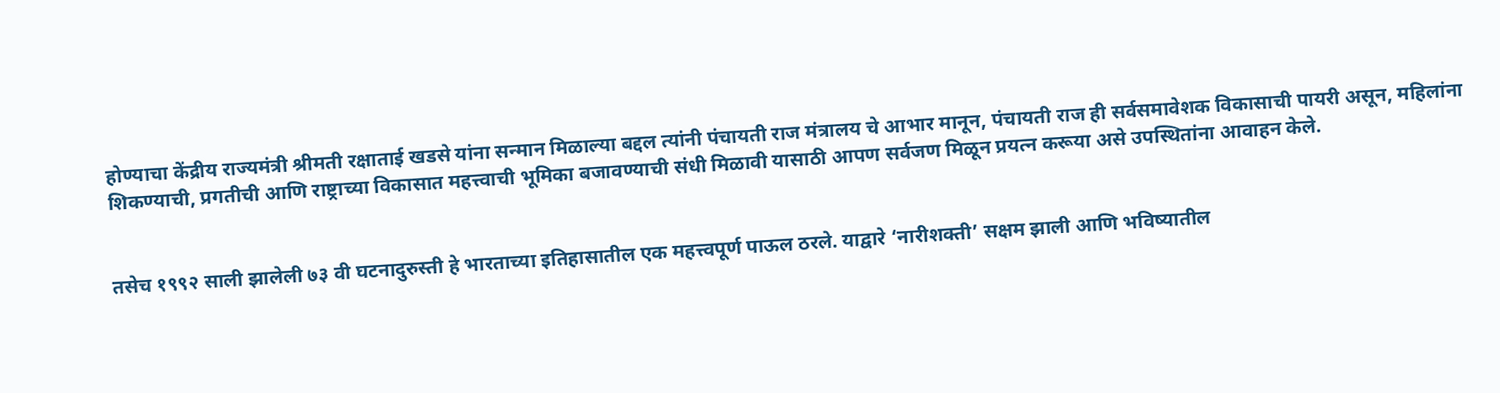होण्याचा केंद्रीय राज्यमंत्री श्रीमती रक्षाताई खडसे यांना सन्मान मिळाल्या बद्दल त्यांनी पंचायती राज मंत्रालय चे आभार मानून, पंचायती राज ही सर्वसमावेशक विकासाची पायरी असून, महिलांना शिकण्याची, प्रगतीची आणि राष्ट्राच्या विकासात महत्त्वाची भूमिका बजावण्याची संधी मिळावी यासाठी आपण सर्वजण मिळून प्रयत्न करूया असे उपस्थितांना आवाहन केले.


तसेच १९९२ साली झालेली ७३ वी घटनादुरुस्ती हे भारताच्या इतिहासातील एक महत्त्वपूर्ण पाऊल ठरले. याद्वारे ‘नारीशक्ती’ सक्षम झाली आणि भविष्यातील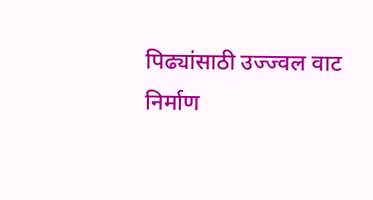पिढ्यांसाठी उज्ज्वल वाट निर्माण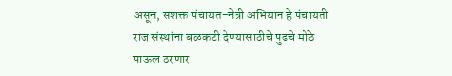असून, सशक्त पंचायत-नेत्री अभियान हे पंचायती राज संस्थांना बळकटी देण्यासाठीचे पुढचे मोठे पाऊल ठरणार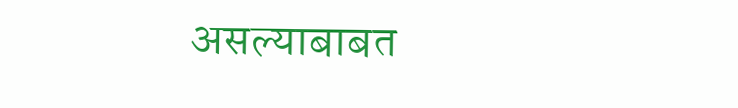असल्याबाबत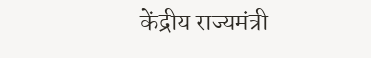केंद्रीय राज्यमंत्री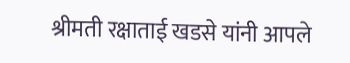श्रीमती रक्षाताई खडसे यांनी आपले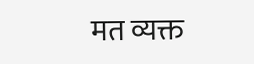मत व्यक्त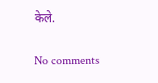केले.

No comments